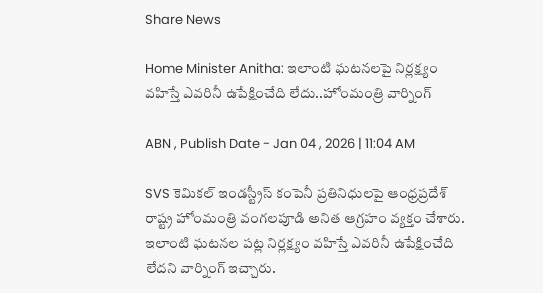Share News

Home Minister Anitha: ఇలాంటి ఘటనలపై నిర్లక్ష్యం వహిస్తే ఎవరినీ ఉపేక్షించేది లేదు..హోంమంత్రి వార్నింగ్

ABN , Publish Date - Jan 04 , 2026 | 11:04 AM

SVS కెమికల్ ఇండస్ట్రీస్ కంపెనీ ప్రతినిధులపై ఆంధ్రప్రదేశ్ రాష్ట్ర హోంమంత్రి వంగలపూడి అనిత ఆగ్రహం వ్యక్తం చేశారు. ఇలాంటి ఘటనల పట్ల నిర్లక్ష్యం వహిస్తే ఎవరినీ ఉపేక్షించేది లేదని వార్నింగ్ ఇచ్చారు.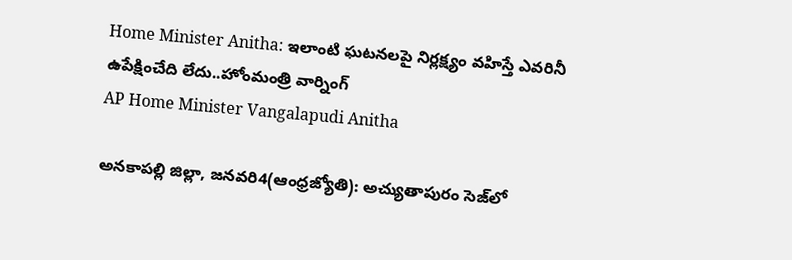Home Minister Anitha: ఇలాంటి ఘటనలపై నిర్లక్ష్యం వహిస్తే ఎవరినీ ఉపేక్షించేది లేదు..హోంమంత్రి వార్నింగ్
AP Home Minister Vangalapudi Anitha

అనకాపల్లి జిల్లా, జనవరి4(ఆంధ్రజ్యోతి): అచ్యుతాపురం సెజ్‌లో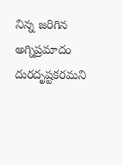నిన్న జరిగిన అగ్నిప్రమాదం దురదృష్టకరమని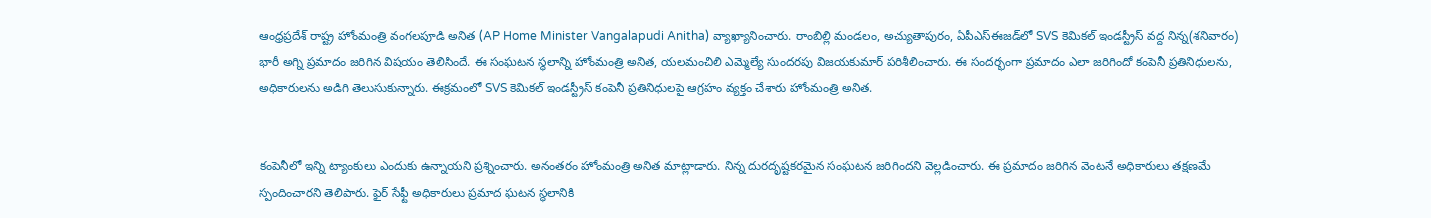ఆంధ్రప్రదేశ్ రాష్ట్ర హోంమంత్రి వంగలపూడి అనిత (AP Home Minister Vangalapudi Anitha) వ్యాఖ్యానించారు. రాంబిల్లి మండలం, అచ్యుతాపురం, ఏపీఎస్ఈజడ్‌లో SVS కెమికల్ ఇండస్ట్రీస్ వద్ద నిన్న(శనివారం) భారీ అగ్ని ప్రమాదం జరిగిన విషయం తెలిసిందే. ఈ సంఘటన స్థలాన్ని హోంమంత్రి అనిత, యలమంచిలి ఎమ్మెల్యే సుందరపు విజయకుమార్ పరిశీలించారు. ఈ సందర్భంగా ప్రమాదం ఎలా జరిగిందో కంపెనీ ప్రతినిధులను, అధికారులను అడిగి తెలుసుకున్నారు. ఈక్రమంలో SVS కెమికల్ ఇండస్ట్రీస్ కంపెనీ ప్రతినిధులపై ఆగ్రహం వ్యక్తం చేశారు హోంమంత్రి అనిత.


కంపెనీలో ఇన్ని ట్యాంకులు ఎందుకు ఉన్నాయని ప్రశ్నించారు. అనంతరం హోంమంత్రి అనిత మాట్లాడారు. నిన్న దురదృష్టకరమైన సంఘటన జరిగిందని వెల్లడించారు. ఈ ప్రమాదం జరిగిన వెంటనే అధికారులు తక్షణమే స్పందించారని తెలిపారు. ఫైర్ సేఫ్టీ అధికారులు ప్రమాద ఘటన స్థలానికి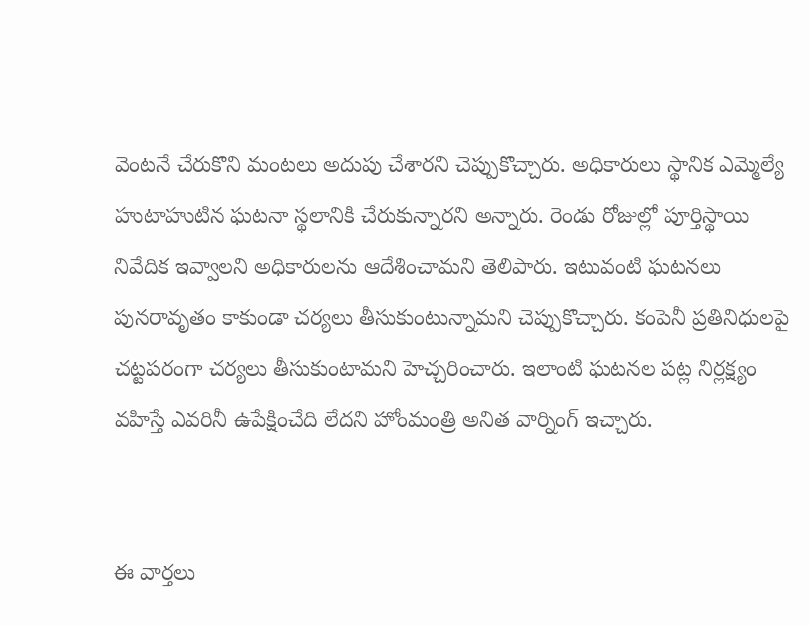వెంటనే చేరుకొని మంటలు అదుపు చేశారని చెప్పుకొచ్చారు. అధికారులు స్థానిక ఎమ్మెల్యే హుటాహుటిన ఘటనా స్థలానికి చేరుకున్నారని అన్నారు. రెండు రోజుల్లో పూర్తిస్థాయి నివేదిక ఇవ్వాలని అధికారులను ఆదేశించామని తెలిపారు. ఇటువంటి ఘటనలు పునరావృతం కాకుండా చర్యలు తీసుకుంటున్నామని చెప్పుకొచ్చారు. కంపెనీ ప్రతినిధులపై చట్టపరంగా చర్యలు తీసుకుంటామని హెచ్చరించారు. ఇలాంటి ఘటనల పట్ల నిర్లక్ష్యం వహిస్తే ఎవరినీ ఉపేక్షించేది లేదని హోంమంత్రి అనిత వార్నింగ్ ఇచ్చారు.


ఈ వార్తలు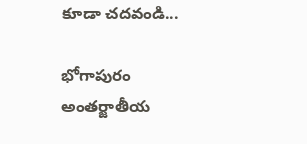కూడా చదవండి...

భోగాపురం అంతర్జాతీయ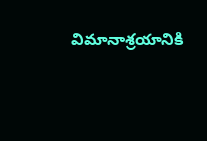విమానాశ్రయానికి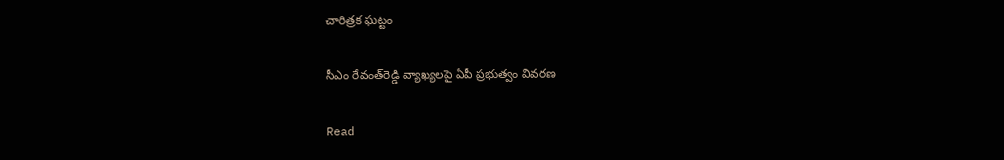చారిత్రక ఘట్టం

సీఎం రేవంత్‌రెడ్డి వ్యాఖ్యలపై ఏపీ ప్రభుత్వం వివరణ

Read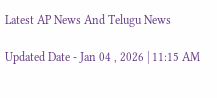Latest AP News And Telugu News

Updated Date - Jan 04 , 2026 | 11:15 AM